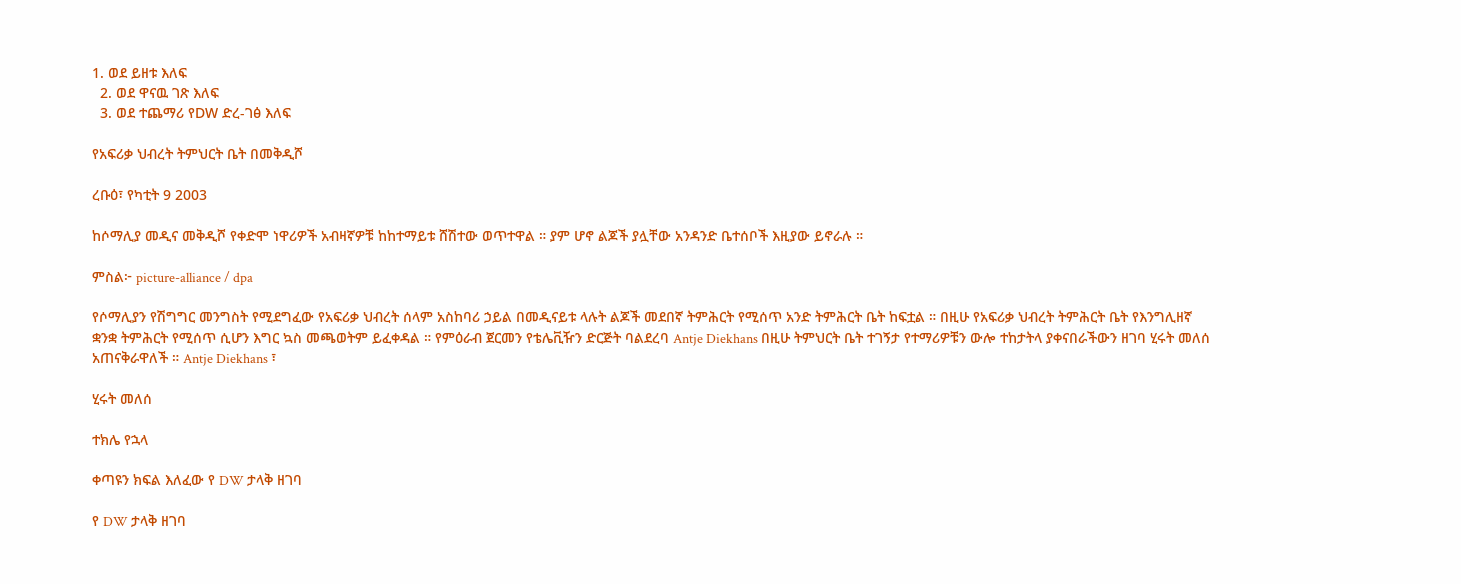1. ወደ ይዘቱ እለፍ
  2. ወደ ዋናዉ ገጽ እለፍ
  3. ወደ ተጨማሪ የDW ድረ-ገፅ እለፍ

የአፍሪቃ ህብረት ትምህርት ቤት በመቅዲሾ

ረቡዕ፣ የካቲት 9 2003

ከሶማሊያ መዲና መቅዲሾ የቀድሞ ነዋሪዎች አብዛኛዎቹ ከከተማይቱ ሸሽተው ወጥተዋል ። ያም ሆኖ ልጆች ያሏቸው አንዳንድ ቤተሰቦች እዚያው ይኖራሉ ።

ምስል፦ picture-alliance / dpa

የሶማሊያን የሽግግር መንግስት የሚደግፈው የአፍሪቃ ህብረት ሰላም አስከባሪ ኃይል በመዲናይቱ ላሉት ልጆች መደበኛ ትምሕርት የሚሰጥ አንድ ትምሕርት ቤት ከፍቷል ። በዚሁ የአፍሪቃ ህብረት ትምሕርት ቤት የእንግሊዘኛ ቋንቋ ትምሕርት የሚሰጥ ሲሆን እግር ኳስ መጫወትም ይፈቀዳል ። የምዕራብ ጀርመን የቴሌቪዥን ድርጅት ባልደረባ Antje Diekhans በዚሁ ትምህርት ቤት ተገኝታ የተማሪዎቹን ውሎ ተከታትላ ያቀናበራችውን ዘገባ ሂሩት መለሰ አጠናቅራዋለች ። Antje Diekhans ፣

ሂሩት መለሰ

ተክሌ የኋላ

ቀጣዩን ክፍል እለፈው የ DW ታላቅ ዘገባ

የ DW ታላቅ ዘገባ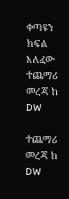ቀጣዩን ክፍል እለፈው ተጨማሪ መረጃ ከ DW

ተጨማሪ መረጃ ከ DW